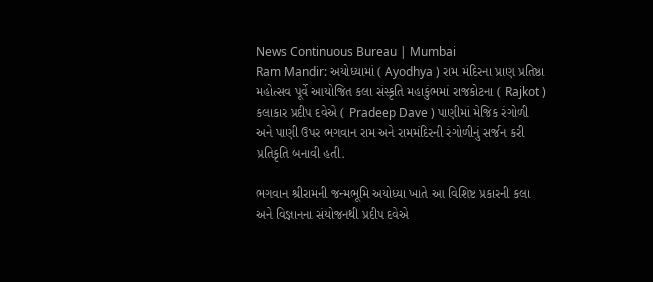News Continuous Bureau | Mumbai
Ram Mandir: અયોધ્યામાં ( Ayodhya ) રામ મંદિરના પ્રાણ પ્રતિષ્ઠા મહોત્સવ પૂર્વે આયોજિત કલા સંસ્કૃતિ મહાકુંભમાં રાજકોટના ( Rajkot ) કલાકાર પ્રદીપ દવેએ ( Pradeep Dave ) પાણીમાં મેજિક રંગોળી અને પાણી ઉપર ભગવાન રામ અને રામમંદિરની રંગોળીનું સર્જન કરી પ્રતિકૃતિ બનાવી હતી.

ભગવાન શ્રીરામની જન્મભૂમિ અયોધ્યા ખાતે આ વિશિષ્ટ પ્રકારની કલા અને વિજ્ઞાનના સંયોજનથી પ્રદીપ દવેએ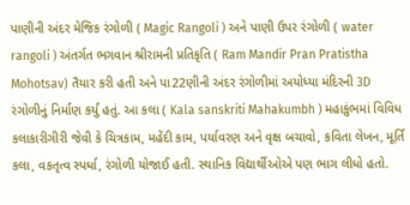પાણીની અંદર મેજિક રંગોળી ( Magic Rangoli ) અને પાણી ઉપર રંગોળી ( water rangoli ) અંતર્ગત ભગવાન શ્રીરામની પ્રતિકૃતિ ( Ram Mandir Pran Pratistha Mohotsav) તૈયાર કરી હતી અને પા22ણીની અંદર રંગોળીમાં અયોધ્યા મંદિરની 3D રંગોળીનું નિર્માણ કર્યું હતું. આ કલા ( Kala sanskriti Mahakumbh ) મહાકુંભમાં વિવિધ કલાકારીગીરી જેવી કે ચિત્રકામ, મહેંદી કામ, પર્યાવરણ અને વૃક્ષ બચાવો, કવિતા લેખન, મૂર્તિ કલા, વકતૃત્વ સ્પર્ધા, રંગોળી યોજાઈ હતી. સ્થાનિક વિદ્યાર્થીઓએ પણ ભાગ લીધો હતો.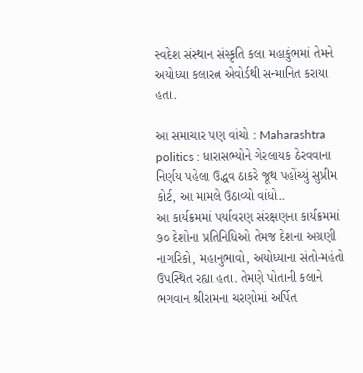સ્વદેશ સંસ્થાન સંસ્કૃતિ કલા મહાકુંભમાં તેમને અયોધ્યા કલારત્ન એવોર્ડથી સન્માનિત કરાયા હતા.

આ સમાચાર પણ વાંચો : Maharashtra politics : ધારાસભ્યોને ગેરલાયક ઠેરવવાના નિર્ણય પહેલા ઉદ્ધવ ઠાકરે જૂથ પહોંચ્યું સુપ્રીમ કોર્ટ, આ મામલે ઉઠાવ્યો વાંધો..
આ કાર્યક્રમમાં પર્યાવરણ સંરક્ષણના કાર્યક્રમમાં ૭૦ દેશોના પ્રતિનિધિઓ તેમજ દેશના અગ્રણી નાગરિકો, મહાનુભાવો, અયોધ્યાના સંતો-મહંતો ઉપસ્થિત રહ્યા હતા. તેમણે પોતાની કલાને ભગવાન શ્રીરામના ચરણોમાં અર્પિત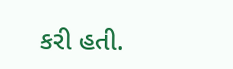કરી હતી.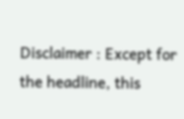Disclaimer : Except for the headline, this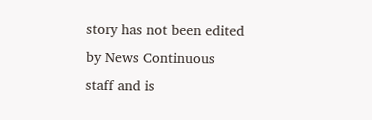story has not been edited by News Continuous staff and is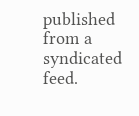published from a syndicated feed.